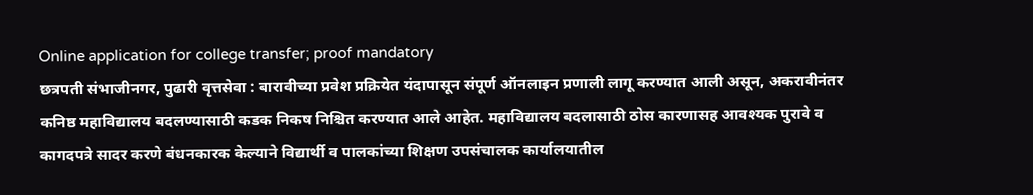Online application for college transfer; proof mandatory
छत्रपती संभाजीनगर, पुढारी वृत्तसेवा : बारावीच्या प्रवेश प्रक्रियेत यंदापासून संपूर्ण ऑनलाइन प्रणाली लागू करण्यात आली असून, अकरावीनंतर कनिष्ठ महाविद्यालय बदलण्यासाठी कडक निकष निश्चित करण्यात आले आहेत. महाविद्यालय बदलासाठी ठोस कारणासह आवश्यक पुरावे व कागदपत्रे सादर करणे बंधनकारक केल्याने विद्यार्थी व पालकांच्या शिक्षण उपसंचालक कार्यालयातील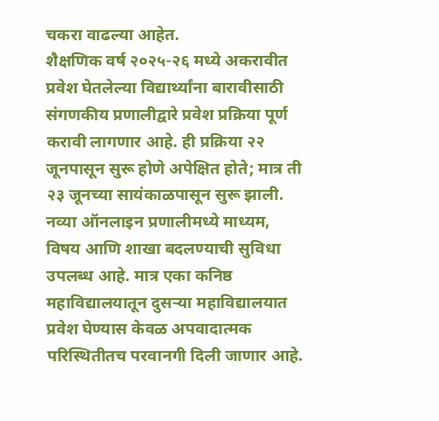चकरा वाढल्या आहेत.
शैक्षणिक वर्ष २०२५-२६ मध्ये अकरावीत प्रवेश घेतलेल्या विद्यार्थ्यांना बारावीसाठी संगणकीय प्रणालीद्वारे प्रवेश प्रक्रिया पूर्ण करावी लागणार आहे. ही प्रक्रिया २२ जूनपासून सुरू होणे अपेक्षित होते; मात्र ती २३ जूनच्या सायंकाळपासून सुरू झाली. नव्या ऑनलाइन प्रणालीमध्ये माध्यम, विषय आणि शाखा बदलण्याची सुविधा उपलब्ध आहे. मात्र एका कनिष्ठ महाविद्यालयातून दुसऱ्या महाविद्यालयात प्रवेश घेण्यास केवळ अपवादात्मक परिस्थितीतच परवानगी दिली जाणार आहे.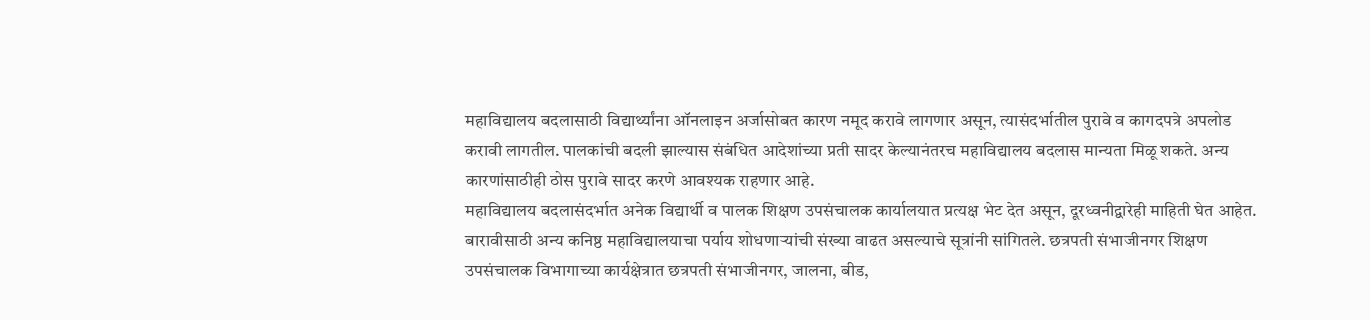महाविद्यालय बदलासाठी विद्यार्थ्यांना ऑनलाइन अर्जासोबत कारण नमूद करावे लागणार असून, त्यासंदर्भातील पुरावे व कागदपत्रे अपलोड करावी लागतील. पालकांची बदली झाल्यास संबंधित आदेशांच्या प्रती सादर केल्यानंतरच महाविद्यालय बदलास मान्यता मिळू शकते. अन्य कारणांसाठीही ठोस पुरावे सादर करणे आवश्यक राहणार आहे.
महाविद्यालय बदलासंदर्भात अनेक विद्यार्थी व पालक शिक्षण उपसंचालक कार्यालयात प्रत्यक्ष भेट देत असून, दूरध्वनीद्वारेही माहिती घेत आहेत. बारावीसाठी अन्य कनिष्ठ महाविद्यालयाचा पर्याय शोधणाऱ्यांची संख्या वाढत असल्याचे सूत्रांनी सांगितले. छत्रपती संभाजीनगर शिक्षण उपसंचालक विभागाच्या कार्यक्षेत्रात छत्रपती संभाजीनगर, जालना, बीड,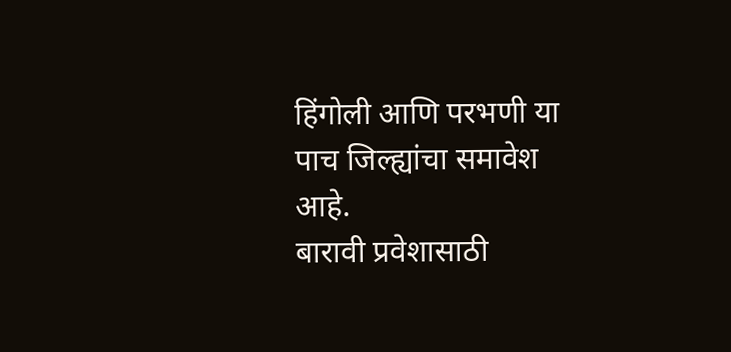हिंगोली आणि परभणी या पाच जिल्ह्यांचा समावेश आहे.
बारावी प्रवेशासाठी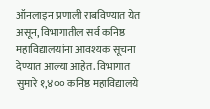ऑनलाइन प्रणाली राबविण्यात येत असून, विभागातील सर्व कनिष्ठ महाविद्यालयांना आवश्यक सूचना देण्यात आल्या आहेत. विभागात सुमारे १,४०० कनिष्ठ महाविद्यालये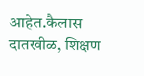आहेत.कैलास दातखीळ, शिक्षण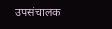उपसंचालक